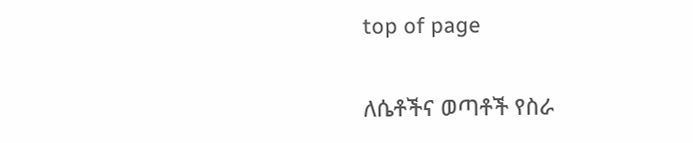top of page

ለሴቶችና ወጣቶች የስራ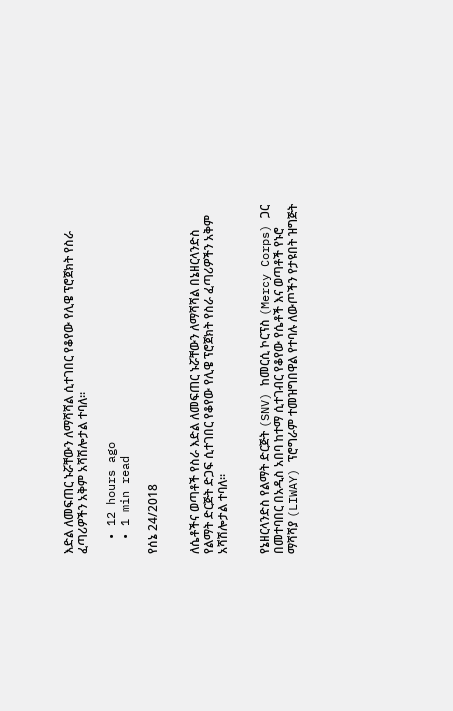እድል ለመፍጠር ኑሯቸውን ለማሻሻል ሲተገበር የቆየው የሊዌ ፕሮጀክት የስራ ፈጣሪዎችን አቅም አሻሽሎታል ተባለ፡፡

  • 12 hours ago
  • 1 min read

የሰኔ 24/2018


ለሴቶችና ወጣቶች የስራ እድል ለመፍጠር ኑሯቸውን ለማሻሻል በኔዘርላንድስ የልማት ድርጅት ድጋፍ ሲተገበር የቆየው የሊዌ ፕሮጀክት የስራ ፈጣሪዎችን አቅም አሻሽሎታል ተባለ፡፡


የኔዘርላንድስ የልማት ድርጅት (SNV) ከመርሲ ኮርፕስ (Mercy Corps) ጋር በመተባበር በአዲስ አበባ ከተማ ሲተገብር የቆየው የሴቶች እና ወጣቶች የኑሮ ማሻሻያ (LIWAY) ፕሮግራም ተመዝግበዋል የተባሉ ለውጦችን የታዩበት ዝግጅት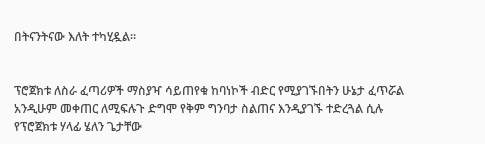በትናንትናው እለት ተካሂዷል፡፡


ፕሮጀክቱ ለስራ ፈጣሪዎች ማስያዣ ሳይጠየቁ ከባነኮች ብድር የሚያገኙበትን ሁኔታ ፈጥሯል አንዲሁም መቀጠር ለሚፍሉጉ ድግሞ የቅም ግንባታ ስልጠና እንዲያገኙ ተድረጓል ሲሉ የፕሮጀክቱ ሃላፊ ሄለን ጌታቸው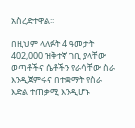አስረድተዋል፡፡

በዚህም ላለፉት 4 ዓመታት 402,000 ዝቅተኛ ገቢ ያላቸው ወጣቶችና ሴቶችን የራሳቸው ስራ እንዲጀምሩና በተቋማት የስራ እድል ተጠቃሚ እንዲሆኑ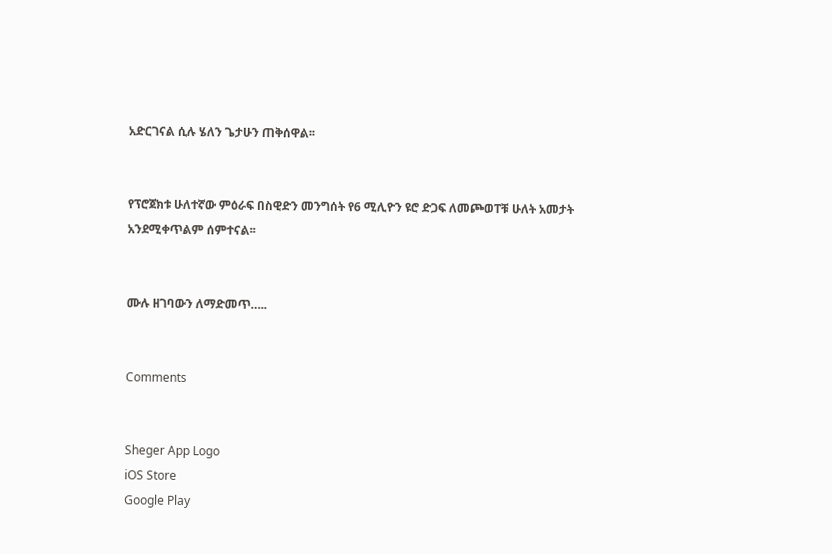አድርገናል ሲሉ ሄለን ጌታሁን ጠቅሰዋል፡፡


የፕሮጀክቱ ሁለተኛው ምዕራፍ በስዊድን መንግሰት የ6 ሚሊዮን ዩሮ ድጋፍ ለመጮወፐቹ ሁለት አመታት አንደሚቀጥልም ሰምተናል፡፡


ሙሉ ዘገባውን ለማድመጥ…..


Comments


Sheger App Logo
iOS Store
Google Play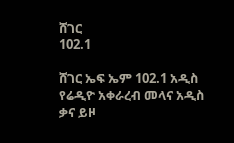ሸገር
102.1

ሸገር ኤፍ ኤም 102.1 አዲስ የሬዲዮ አቀራረብ መላና አዲስ ቃና ይዞ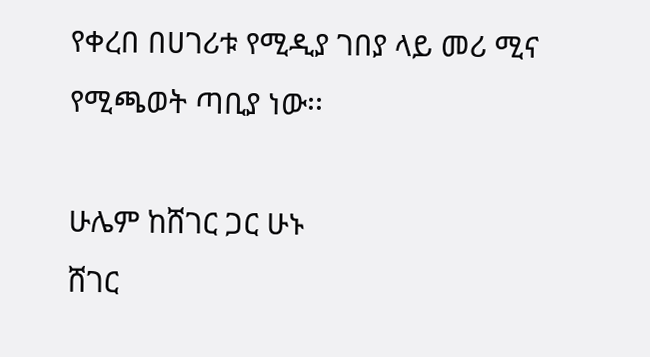የቀረበ በሀገሪቱ የሚዲያ ገበያ ላይ መሪ ሚና የሚጫወት ጣቢያ ነው፡፡

ሁሌም ከሸገር ጋር ሁኑ
ሸገር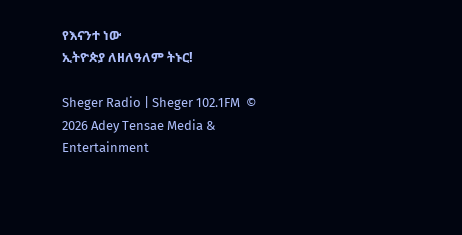የእናንተ ነው
ኢትዮጵያ ለዘለዓለም ትኑር!

Sheger Radio | Sheger 102.1FM  © 2026 Adey Tensae Media & Entertainment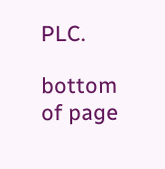PLC.

bottom of page